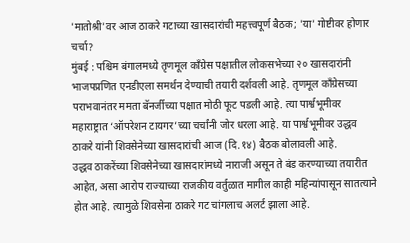'मातोश्री'वर आज ठाकरे गटाच्या खासदारांची महत्त्वपूर्ण बैठक; 'या' गोष्टीवर होणार चर्चा?
मुंबई : पश्चिम बंगालमध्ये तृणमूल काँग्रेस पक्षातील लोकसभेच्या २० खासदारांनी भाजपप्रणित एनडीएला समर्थन देण्याची तयारी दर्शवली आहे. तृणमूल काँग्रेसच्या पराभवानंतर ममता बॅनर्जीच्या पक्षात मोठी फूट पडली आहे. त्या पार्श्वभूमीवर महाराष्ट्रात ‘ऑपरेशन टायगर’च्या चर्चांनी जोर धरला आहे. या पार्श्वभूमीवर उद्धव ठाकरे यांनी शिवसेनेच्या खासदारांची आज (दि.१४) बैठक बोलावली आहे.
उद्धव ठाकरेंच्या शिवसेनेच्या खासदारांमध्ये नाराजी असून ते बंड करण्याच्या तयारीत आहेत, असा आरोप राज्याच्या राजकीय वर्तुळात मागील काही महिन्यांपासून सातत्याने होत आहे. त्यामुळे शिवसेना ठाकरे गट चांगलाच अलर्ट झाला आहे.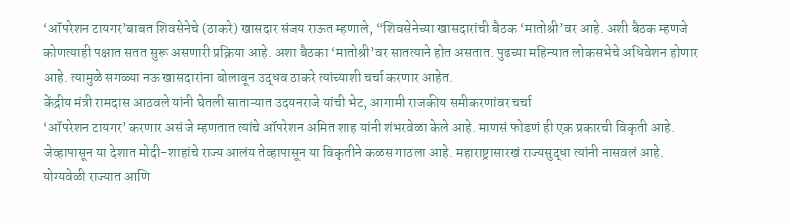‘ऑपरेशन टायगर’बाबत शिवसेनेचे (ठाकरे) खासदार संजय राऊत म्हणाले, “शिवसेनेच्या खासदारांची बैठक ‘मातोश्री’वर आहे. अशी बैठक म्हणजे कोणत्याही पक्षात सतत सुरू असणारी प्रक्रिया आहे. अशा बैठका ‘मातोश्री’वर सातत्याने होत असतात. पुढच्या महिन्यात लोकसभेचे अधिवेशन होणार आहे. त्यामुळे सगळ्या नऊ खासदारांना बोलावून उद्धव ठाकरे त्यांच्याशी चर्चा करणार आहेत.
केंद्रीय मंत्री रामदास आठवले यांनी घेतली साताऱ्यात उदयनराजे यांची भेट, आगामी राजकीय समीकरणांवर चर्चा
‘ऑपरेशन टायगर’ करणार असं जे म्हणतात त्यांचे ऑपरेशन अमित शाह यांनी शंभरवेळा केले आहे. माणसं फोडणं ही एक प्रकारची विकृती आहे. जेव्हापासून या देशात मोदी-शाहांचे राज्य आलंय तेव्हापासून या विकृतीने कळस गाठला आहे. महाराष्ट्रासारखं राज्यसुद्धा त्यांनी नासवलं आहे. योग्यवेळी राज्यात आणि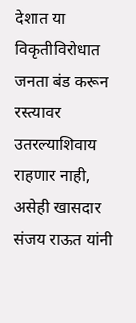देशात या विकृतीविरोधात जनता बंड करून रस्त्यावर उतरल्याशिवाय राहणार नाही, असेही खासदार संजय राऊत यांनी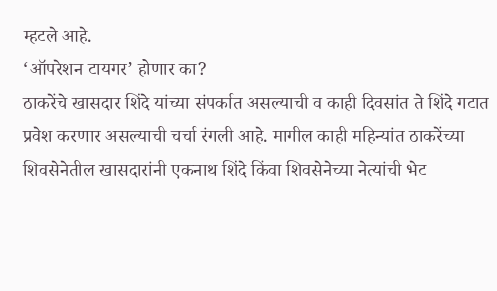म्हटले आहे.
‘ऑपरेशन टायगर’ होणार का?
ठाकरेंचे खासदार शिंदे यांच्या संपर्कात असल्याची व काही दिवसांत ते शिंदे गटात प्रवेश करणार असल्याची चर्चा रंगली आहे. मागील काही महिन्यांत ठाकरेंच्या शिवसेनेतील खासदारांनी एकनाथ शिंदे किंवा शिवसेनेच्या नेत्यांची भेट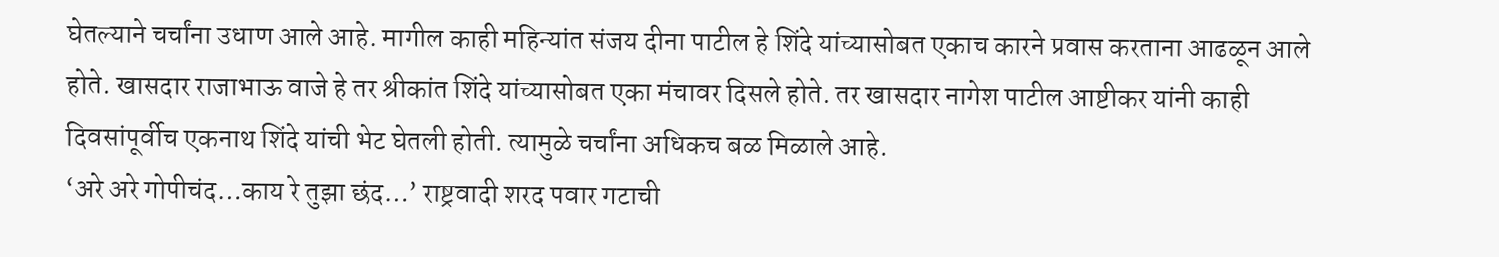घेतल्याने चर्चांना उधाण आले आहे. मागील काही महिन्यांत संजय दीना पाटील हे शिंदे यांच्यासोबत एकाच कारने प्रवास करताना आढळून आले होते. खासदार राजाभाऊ वाजे हे तर श्रीकांत शिंदे यांच्यासोबत एका मंचावर दिसले होते. तर खासदार नागेश पाटील आष्टीकर यांनी काही दिवसांपूर्वीच एकनाथ शिंदे यांची भेट घेतली होती. त्यामुळे चर्चांना अधिकच बळ मिळाले आहे.
‘अरे अरे गोपीचंद…काय रे तुझा छंद…’ राष्ट्रवादी शरद पवार गटाची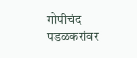गोपीचंद पडळकरांवर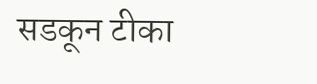सडकून टीका